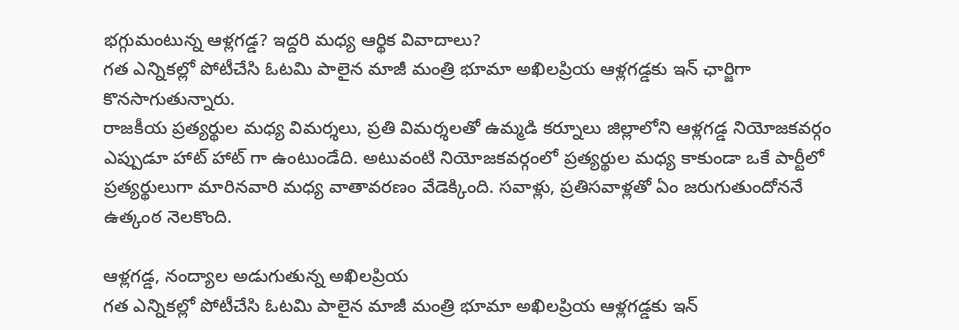భగ్గుమంటున్న ఆళ్లగడ్డ? ఇద్దరి మధ్య ఆర్థిక వివాదాలు?
గత ఎన్నికల్లో పోటీచేసి ఓటమి పాలైన మాజీ మంత్రి భూమా అఖిలప్రియ ఆళ్లగడ్డకు ఇన్ ఛార్జిగా కొనసాగుతున్నారు.
రాజకీయ ప్రత్యర్థుల మధ్య విమర్శలు, ప్రతి విమర్శలతో ఉమ్మడి కర్నూలు జిల్లాలోని ఆళ్లగడ్డ నియోజకవర్గం ఎప్పుడూ హాట్ హాట్ గా ఉంటుండేది. అటువంటి నియోజకవర్గంలో ప్రత్యర్థుల మధ్య కాకుండా ఒకే పార్టీలో ప్రత్యర్థులుగా మారినవారి మధ్య వాతావరణం వేడెక్కింది. సవాళ్లు, ప్రతిసవాళ్లతో ఏం జరుగుతుందోననే ఉత్కంఠ నెలకొంది.

ఆళ్లగడ్డ, నంద్యాల అడుగుతున్న అఖిలప్రియ
గత ఎన్నికల్లో పోటీచేసి ఓటమి పాలైన మాజీ మంత్రి భూమా అఖిలప్రియ ఆళ్లగడ్డకు ఇన్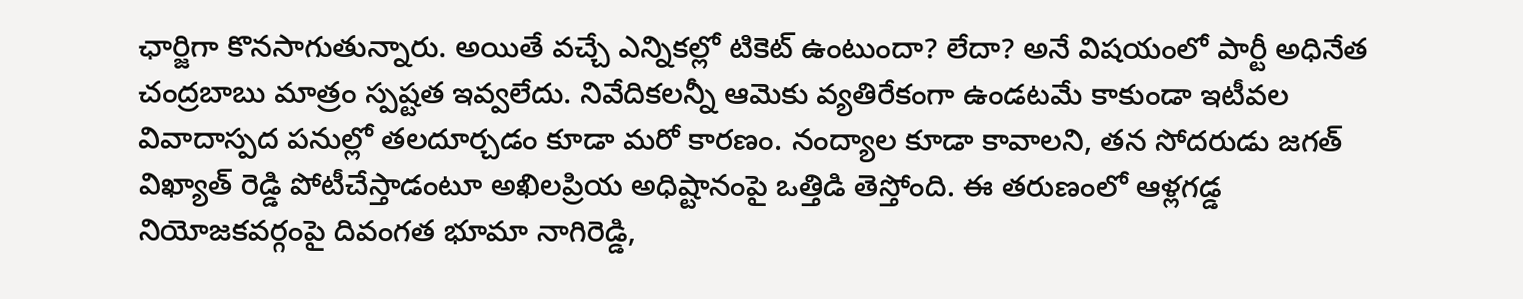ఛార్జిగా కొనసాగుతున్నారు. అయితే వచ్చే ఎన్నికల్లో టికెట్ ఉంటుందా? లేదా? అనే విషయంలో పార్టీ అధినేత చంద్రబాబు మాత్రం స్పష్టత ఇవ్వలేదు. నివేదికలన్నీ ఆమెకు వ్యతిరేకంగా ఉండటమే కాకుండా ఇటీవల వివాదాస్పద పనుల్లో తలదూర్చడం కూడా మరో కారణం. నంద్యాల కూడా కావాలని, తన సోదరుడు జగత్ విఖ్యాత్ రెడ్డి పోటీచేస్తాడంటూ అఖిలప్రియ అధిష్టానంపై ఒత్తిడి తెస్తోంది. ఈ తరుణంలో ఆళ్లగడ్డ నియోజకవర్గంపై దివంగత భూమా నాగిరెడ్డి,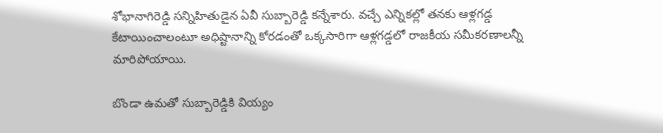శోభానాగిరెడ్డి సన్నిహితుడైన ఏవీ సుబ్బారెడ్డి కన్నేశారు. వచ్చే ఎన్నికల్లో తనకు ఆళ్లగడ్డ కేటాయించాలంటూ అధిష్టానాన్ని కోరడంతో ఒక్కసారిగా ఆళ్లగడ్డలో రాజకీయ సమీకరణాలన్నీ మారిపోయాయి.

బొండా ఉమతో సుబ్బారెడ్డికి వియ్యం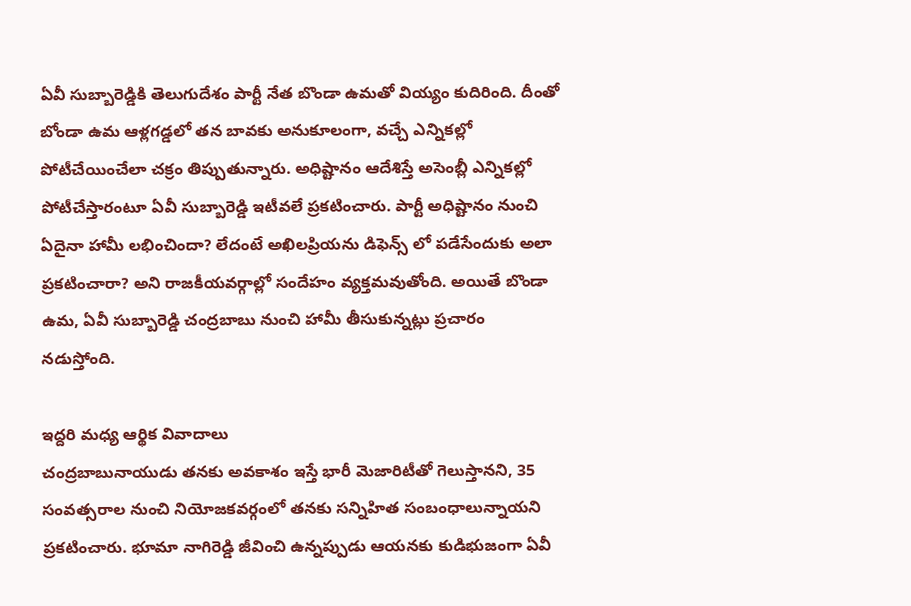ఏవీ సుబ్బారెడ్డికి తెలుగుదేశం పార్టీ నేత బొండా ఉమతో వియ్యం కుదిరింది. దీంతో బోండా ఉమ ఆళ్లగడ్డలో తన బావకు అనుకూలంగా, వచ్చే ఎన్నికల్లో పోటీచేయించేలా చక్రం తిప్పుతున్నారు. అధిష్టానం ఆదేశిస్తే అసెంబ్లీ ఎన్నికల్లో పోటీచేస్తారంటూ ఏవీ సుబ్బారెడ్డి ఇటీవలే ప్రకటించారు. పార్టీ అధిష్టానం నుంచి ఏదైనా హామీ లభించిందా? లేదంటే అఖిలప్రియను డిఫెన్స్ లో పడేసేందుకు అలా ప్రకటించారా? అని రాజకీయవర్గాల్లో సందేహం వ్యక్తమవుతోంది. అయితే బొండా ఉమ, ఏవీ సుబ్బారెడ్డి చంద్రబాబు నుంచి హామీ తీసుకున్నట్లు ప్రచారం నడుస్తోంది.

ఇద్దరి మధ్య ఆర్థిక వివాదాలు
చంద్రబాబునాయుడు తనకు అవకాశం ఇస్తే భారీ మెజారిటీతో గెలుస్తానని, 35 సంవత్సరాల నుంచి నియోజకవర్గంలో తనకు సన్నిహిత సంబంధాలున్నాయని ప్రకటించారు. భూమా నాగిరెడ్డి జీవించి ఉన్నప్పుడు ఆయనకు కుడిభుజంగా ఏవీ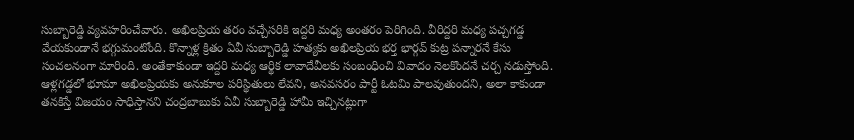సుబ్బారెడ్డి వ్యవహరించేవారు. అఖిలప్రియ తరం వచ్చేసరికి ఇద్దరి మధ్య అంతరం పెరిగింది. వీరిద్దరి మధ్య పచ్చగడ్డ వేయకుండానే భగ్గుమంటోంది. కొన్నాళ్ల క్రితం ఏవీ సుబ్బారెడ్డి హత్యకు అఖిలప్రియ భర్త భార్గవ్ కుట్ర పన్నారనే కేసు సంచలనంగా మారింది. అంతేకాకుండా ఇద్దరి మధ్య ఆర్థిక లావాదేవీలకు సంబంధించి వివాదం నెలకొందనే చర్చ నడుస్తోంది. ఆళ్లగడ్డలో భూమా అఖిలప్రియకు అనుకూల పరిస్థితులు లేవని, అనవసరం పార్టీ ఓటమి పాలవుతుందని, అలా కాకుండా తనకిస్తే విజయం సాధిస్తానని చంద్రబాబుకు ఏవీ సుబ్బారెడ్డి హామీ ఇచ్చినట్లుగా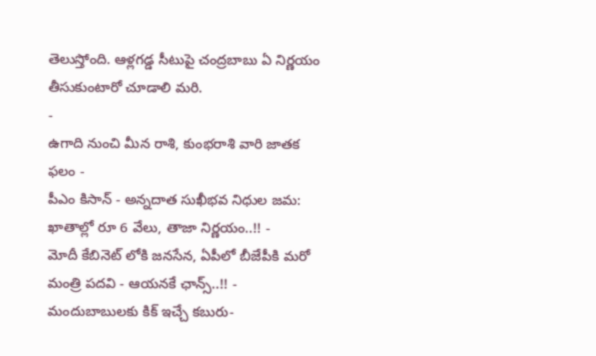తెలుస్తోంది. ఆళ్లగడ్డ సీటుపై చంద్రబాబు ఏ నిర్ణయం తీసుకుంటారో చూడాలి మరి.
-
ఉగాది నుంచి మీన రాశి, కుంభరాశి వారి జాతక ఫలం -
పీఎం కిసాన్ - అన్నదాత సుఖీభవ నిధుల జమ: ఖాతాల్లో రూ 6 వేలు, తాజా నిర్ణయం..!! -
మోదీ కేబినెట్ లోకి జనసేన, ఏపీలో బీజేపీకి మరో మంత్రి పదవి - ఆయనకే ఛాన్స్..!! -
మందుబాబులకు కిక్ ఇచ్చే కబురు-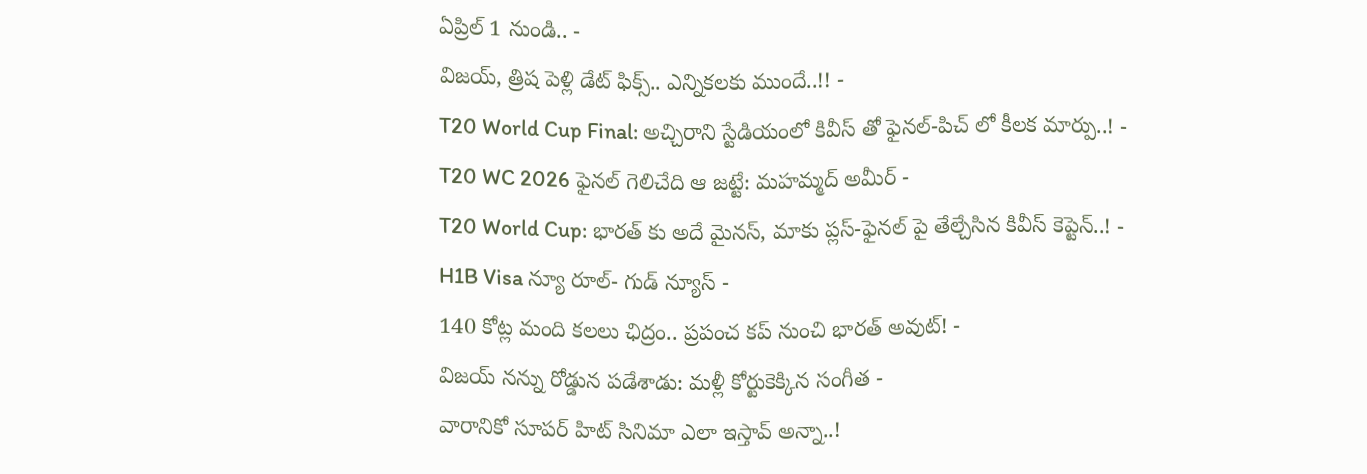ఏప్రిల్ 1 నుండి.. -
విజయ్, త్రిష పెళ్లి డేట్ ఫిక్స్.. ఎన్నికలకు ముందే..!! -
T20 World Cup Final: అచ్చిరాని స్టేడియంలో కివీస్ తో ఫైనల్-పిచ్ లో కీలక మార్పు..! -
T20 WC 2026 ఫైనల్ గెలిచేది ఆ జట్టే: మహమ్మద్ అమీర్ -
T20 World Cup: భారత్ కు అదే మైనస్, మాకు ప్లస్-ఫైనల్ పై తేల్చేసిన కివీస్ కెప్టెన్..! -
H1B Visa న్యూ రూల్- గుడ్ న్యూస్ -
140 కోట్ల మంది కలలు ఛిద్రం.. ప్రపంచ కప్ నుంచి భారత్ అవుట్! -
విజయ్ నన్ను రోడ్డున పడేశాడు: మళ్లీ కోర్టుకెక్కిన సంగీత -
వారానికో సూపర్ హిట్ సినిమా ఎలా ఇస్తావ్ అన్నా..!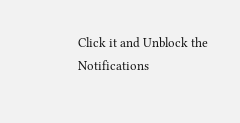Click it and Unblock the Notifications